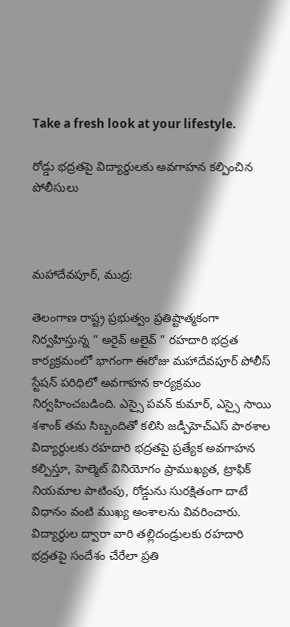Take a fresh look at your lifestyle.

రోడ్డు భద్రతపై విద్యార్థులకు అవగాహన కల్పించిన పోలీసులు



మహాదేవపూర్, ముద్ర:

తెలంగాణ రాష్ట్ర ప్రభుత్వం ప్రతిష్టాత్మకంగా నిర్వహిస్తున్న “ అరైవ్ అలైవ్ ” రహదారి భద్రత కార్యక్రమంలో భాగంగా ఈరోజు మహాదేవపూర్ పోలీస్ స్టేషన్ పరిధిలో అవగాహన కార్యక్రమం నిర్వహించబడింది. ఎస్సై పవన్ కుమార్, ఎస్సై సాయి శశాంక్ తమ సిబ్బందితో కలిసి జడ్పీహెచ్ఎస్ పాఠశాల విద్యార్థులకు రహదారి భద్రతపై ప్రత్యేక అవగాహన కల్పిస్తూ, హెల్మెట్ వినియోగం ప్రాముఖ్యత, ట్రాఫిక్ నియమాల పాటింపు, రోడ్డును సురక్షితంగా దాటే విధానం వంటి ముఖ్య అంశాలను వివరించారు.
విద్యార్థుల ద్వారా వారి తల్లిదండ్రులకు రహదారి భద్రతపై సందేశం చేరేలా ప్రతి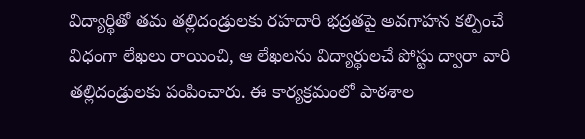విద్యార్థితో తమ తల్లిదండ్రులకు రహదారి భద్రతపై అవగాహన కల్పించే విధంగా లేఖలు రాయించి, ఆ లేఖలను విద్యార్థులచే పోస్టు ద్వారా వారి తల్లిదండ్రులకు పంపించారు. ఈ కార్యక్రమంలో పాఠశాల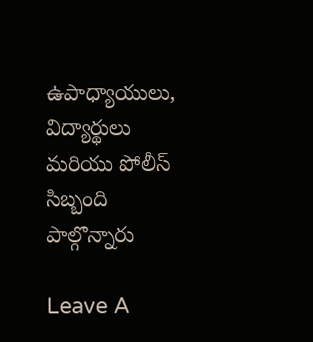ఉపాధ్యాయులు, విద్యార్థులు మరియు పోలీస్ సిబ్బంది పాల్గొన్నారు

Leave A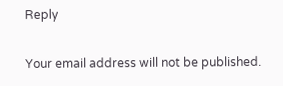Reply

Your email address will not be published.